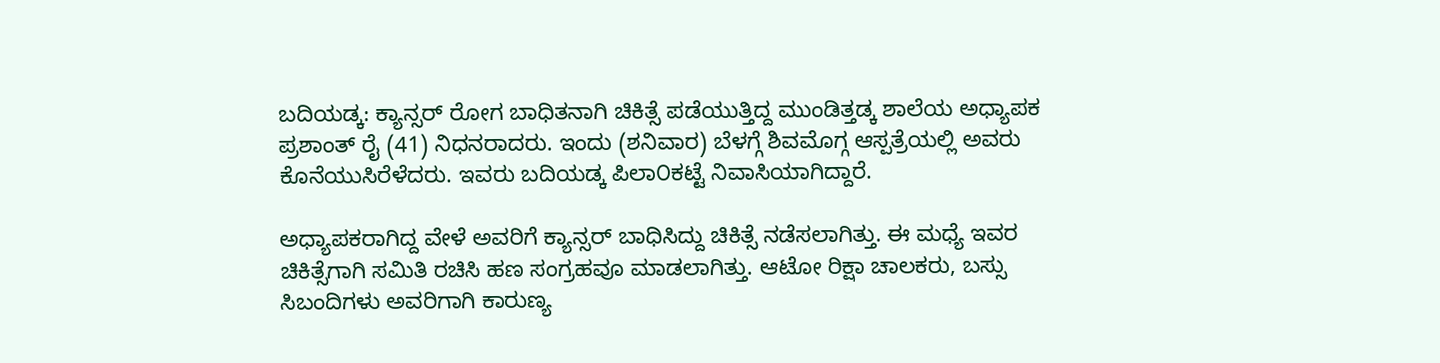ಬದಿಯಡ್ಕ: ಕ್ಯಾನ್ಸರ್ ರೋಗ ಬಾಧಿತನಾಗಿ ಚಿಕಿತ್ಸೆ ಪಡೆಯುತ್ತಿದ್ದ ಮುಂಡಿತ್ತಡ್ಕ ಶಾಲೆಯ ಅಧ್ಯಾಪಕ ಪ್ರಶಾಂತ್ ರೈ (41) ನಿಧನರಾದರು. ಇಂದು (ಶನಿವಾರ) ಬೆಳಗ್ಗೆ ಶಿವಮೊಗ್ಗ ಆಸ್ಪತ್ರೆಯಲ್ಲಿ ಅವರು ಕೊನೆಯುಸಿರೆಳೆದರು. ಇವರು ಬದಿಯಡ್ಕ ಪಿಲಾ೦ಕಟ್ಟೆ ನಿವಾಸಿಯಾಗಿದ್ದಾರೆ.

ಅಧ್ಯಾಪಕರಾಗಿದ್ದ ವೇಳೆ ಅವರಿಗೆ ಕ್ಯಾನ್ಸರ್ ಬಾಧಿಸಿದ್ದು ಚಿಕಿತ್ಸೆ ನಡೆಸಲಾಗಿತ್ತು. ಈ ಮಧ್ಯೆ ಇವರ ಚಿಕಿತ್ಸೆಗಾಗಿ ಸಮಿತಿ ರಚಿಸಿ ಹಣ ಸಂಗ್ರಹವೂ ಮಾಡಲಾಗಿತ್ತು. ಆಟೋ ರಿಕ್ಷಾ ಚಾಲಕರು, ಬಸ್ಸು ಸಿಬಂದಿಗಳು ಅವರಿಗಾಗಿ ಕಾರುಣ್ಯ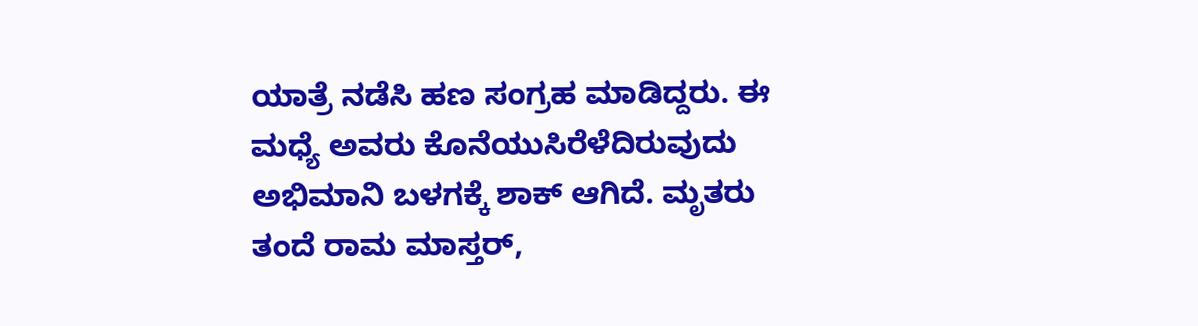ಯಾತ್ರೆ ನಡೆಸಿ ಹಣ ಸಂಗ್ರಹ ಮಾಡಿದ್ದರು. ಈ ಮಧ್ಯೆ ಅವರು ಕೊನೆಯುಸಿರೆಳೆದಿರುವುದು ಅಭಿಮಾನಿ ಬಳಗಕ್ಕೆ ಶಾಕ್ ಆಗಿದೆ. ಮೃತರು ತಂದೆ ರಾಮ ಮಾಸ್ತರ್,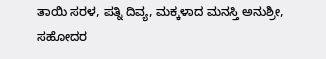ತಾಯಿ ಸರಳ, ಪತ್ನಿ ದಿವ್ಯ, ಮಕ್ಕಳಾದ ಮನಸ್ತಿ ಅನುಶ್ರೀ, ಸಹೋದರ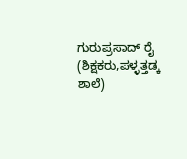ಗುರುಪ್ರಸಾದ್ ರೈ (ಶಿಕ್ಷಕರು,ಪಳ್ಳತ್ತಡ್ಕ ಶಾಲೆ)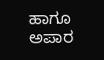ಹಾಗೂ ಅಪಾರ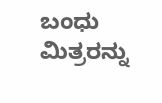ಬಂಧು ಮಿತ್ರರನ್ನು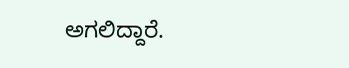ಅಗಲಿದ್ದಾರೆ.